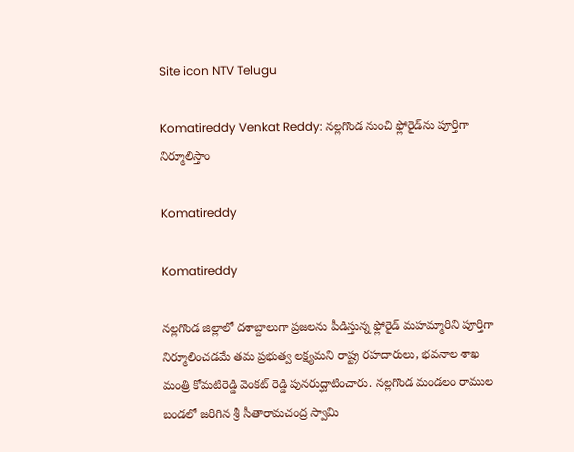Site icon NTV Telugu

Komatireddy Venkat Reddy: నల్లగొండ నుంచి ఫ్లోరైడ్‌ను పూర్తిగా నిర్మూలిస్తాం

Komatireddy

Komatireddy

నల్లగొండ జిల్లాలో దశాబ్దాలుగా ప్రజలను పీడిస్తున్న ఫ్లోరైడ్ మహమ్మారిని పూర్తిగా నిర్మూలించడమే తమ ప్రభుత్వ లక్ష్యమని రాష్ట్ర రహదారులు, భవనాల శాఖ మంత్రి కోమటిరెడ్డి వెంకట్ రెడ్డి పునరుద్ఘాటించారు. నల్లగొండ మండలం రాముల బండలో జరిగిన శ్రీ సీతారామచంద్ర స్వామి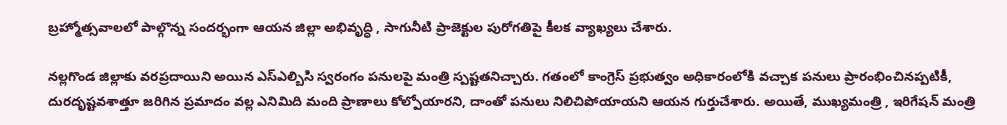బ్రహ్మోత్సవాలలో పాల్గొన్న సందర్భంగా ఆయన జిల్లా అభివృద్ధి , సాగునీటి ప్రాజెక్టుల పురోగతిపై కీలక వ్యాఖ్యలు చేశారు.

నల్లగొండ జిల్లాకు వరప్రదాయిని అయిన ఎస్ఎల్బిసి స్వరంగం పనులపై మంత్రి స్పష్టతనిచ్చారు. గతంలో కాంగ్రెస్ ప్రభుత్వం అధికారంలోకి వచ్చాక పనులు ప్రారంభించినప్పటికీ, దురదృష్టవశాత్తూ జరిగిన ప్రమాదం వల్ల ఎనిమిది మంది ప్రాణాలు కోల్పోయారని, దాంతో పనులు నిలిచిపోయాయని ఆయన గుర్తుచేశారు. అయితే, ముఖ్యమంత్రి , ఇరిగేషన్ మంత్రి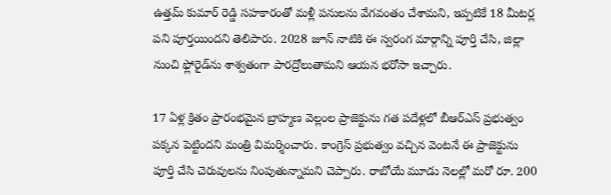ఉత్తమ్ కుమార్ రెడ్డి సహకారంతో మళ్లీ పనులను వేగవంతం చేశామని, ఇప్పటికే 18 మీటర్ల పని పూర్తయిందని తెలిపారు. 2028 జూన్ నాటికి ఈ స్వరంగ మార్గాన్ని పూర్తి చేసి, జిల్లా నుంచి ఫ్లోరైడ్‌ను శాశ్వతంగా పారద్రోలుతామని ఆయన భరోసా ఇచ్చారు.

17 ఏళ్ల క్రితం ప్రారంభమైన బ్రాహ్మణ వెల్లంల ప్రాజెక్టును గత పదేళ్లలో బీఆర్ఎస్ ప్రభుత్వం పక్కన పెట్టిందని మంత్రి విమర్శించారు. కాంగ్రెస్ ప్రభుత్వం వచ్చిన వెంటనే ఈ ప్రాజెక్టును పూర్తి చేసి చెరువులను నింపుతున్నామని చెప్పారు. రాబోయే మూడు నెలల్లో మరో రూ. 200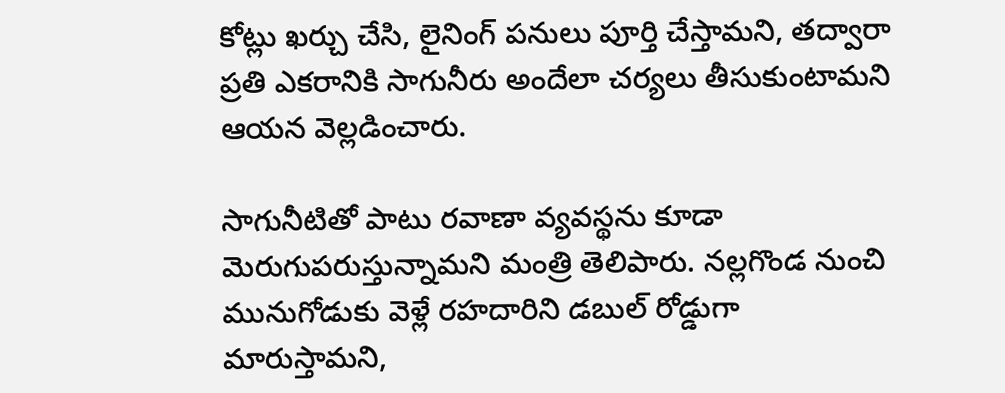కోట్లు ఖర్చు చేసి, లైనింగ్ పనులు పూర్తి చేస్తామని, తద్వారా ప్రతి ఎకరానికి సాగునీరు అందేలా చర్యలు తీసుకుంటామని ఆయన వెల్లడించారు.

సాగునీటితో పాటు రవాణా వ్యవస్థను కూడా మెరుగుపరుస్తున్నామని మంత్రి తెలిపారు. నల్లగొండ నుంచి మునుగోడుకు వెళ్లే రహదారిని డబుల్ రోడ్డుగా మారుస్తామని,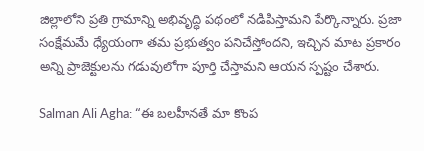జిల్లాలోని ప్రతి గ్రామాన్ని అభివృద్ధి పథంలో నడిపిస్తామని పేర్కొన్నారు. ప్రజా సంక్షేమమే ధ్యేయంగా తమ ప్రభుత్వం పనిచేస్తోందని, ఇచ్చిన మాట ప్రకారం అన్ని ప్రాజెక్టులను గడువులోగా పూర్తి చేస్తామని ఆయన స్పష్టం చేశారు.

Salman Ali Agha: “ఈ బలహీనతే మా కొంప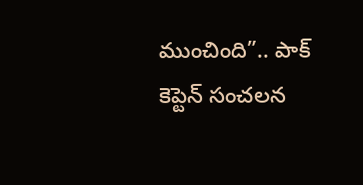ముంచింది”.. పాక్ కెప్టెన్ సంచలన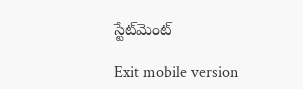స్టేట్‌మెంట్

Exit mobile version